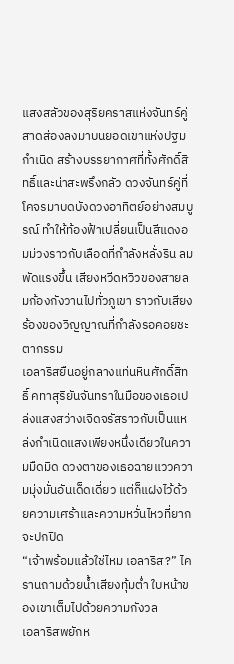แสงสลัวของสุริยคราสแห่งจันทร์คู่สาดส่องลงมาบนยอดเขาแห่งปฐมกำเนิด สร้างบรรยากาศที่ทั้งศักดิ์สิทธิ์และน่าสะพรึงกลัว ดวงจันทร์คู่ที่โคจรมาบดบังดวงอาทิตย์อย่างสมบูรณ์ ทำให้ท้องฟ้าเปลี่ยนเป็นสีแดงอมม่วงราวกับเลือดที่กำลังหลั่งริน ลมพัดแรงขึ้น เสียงหวีดหวิวของสายลมก้องกังวานไปทั่วภูเขา ราวกับเสียงร้องของวิญญาณที่กำลังรอคอยชะตากรรม
เอลาริสยืนอยู่กลางแท่นหินศักดิ์สิทธิ์ คทาสุริยันจันทราในมือของเธอเปล่งแสงสว่างเจิดจรัสราวกับเป็นแหล่งกำเนิดแสงเพียงหนึ่งเดียวในความมืดมิด ดวงตาของเธอฉายแววความมุ่งมั่นอันเด็ดเดี่ยว แต่ก็แฝงไว้ด้วยความเศร้าและความหวั่นไหวที่ยากจะปกปิด
“เจ้าพร้อมแล้วใช่ไหม เอลาริส?” ไครานถามด้วยน้ำเสียงทุ้มต่ำ ใบหน้าของเขาเต็มไปด้วยความกังวล
เอลาริสพยักห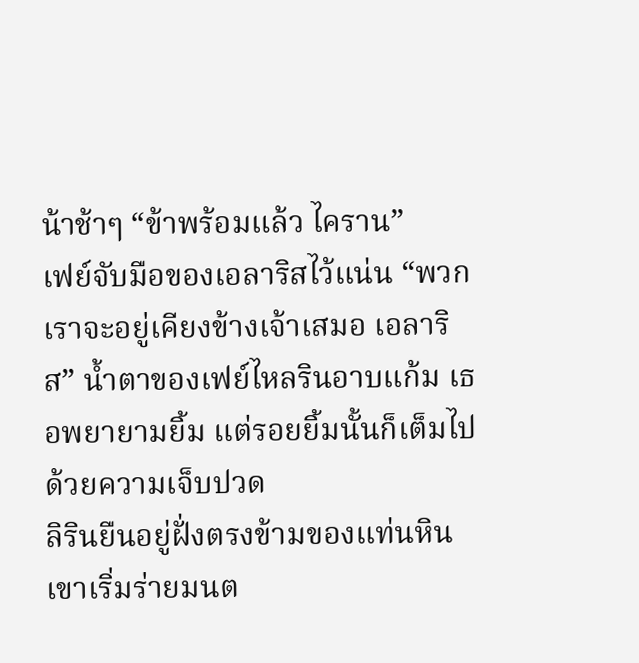น้าช้าๆ “ข้าพร้อมแล้ว ไคราน”
เฟย์จับมือของเอลาริสไว้แน่น “พวกเราจะอยู่เคียงข้างเจ้าเสมอ เอลาริส” น้ำตาของเฟย์ไหลรินอาบแก้ม เธอพยายามยิ้ม แต่รอยยิ้มนั้นก็เต็มไปด้วยความเจ็บปวด
ลิรินยืนอยู่ฝั่งตรงข้ามของแท่นหิน เขาเริ่มร่ายมนต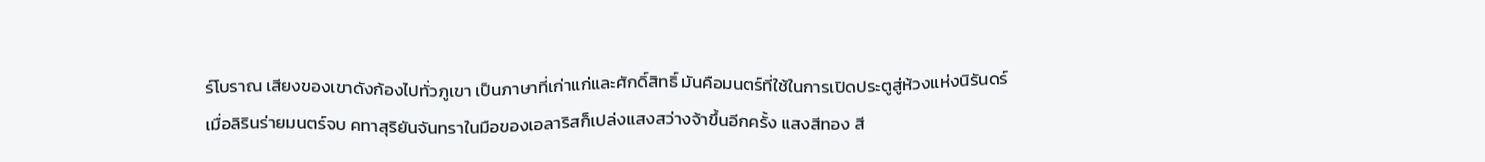ร์โบราณ เสียงของเขาดังก้องไปทั่วภูเขา เป็นภาษาที่เก่าแก่และศักดิ์สิทธิ์ มันคือมนตร์ที่ใช้ในการเปิดประตูสู่ห้วงแห่งนิรันดร์
เมื่อลิรินร่ายมนตร์จบ คทาสุริยันจันทราในมือของเอลาริสก็เปล่งแสงสว่างจ้าขึ้นอีกครั้ง แสงสีทอง สี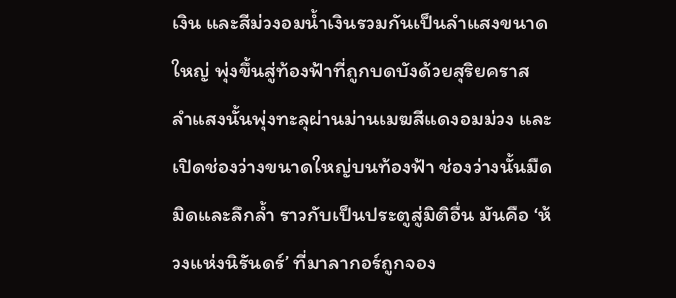เงิน และสีม่วงอมน้ำเงินรวมกันเป็นลำแสงขนาดใหญ่ พุ่งขึ้นสู่ท้องฟ้าที่ถูกบดบังด้วยสุริยคราส
ลำแสงนั้นพุ่งทะลุผ่านม่านเมฆสีแดงอมม่วง และเปิดช่องว่างขนาดใหญ่บนท้องฟ้า ช่องว่างนั้นมืดมิดและลึกล้ำ ราวกับเป็นประตูสู่มิติอื่น มันคือ ‘ห้วงแห่งนิรันดร์’ ที่มาลากอร์ถูกจอง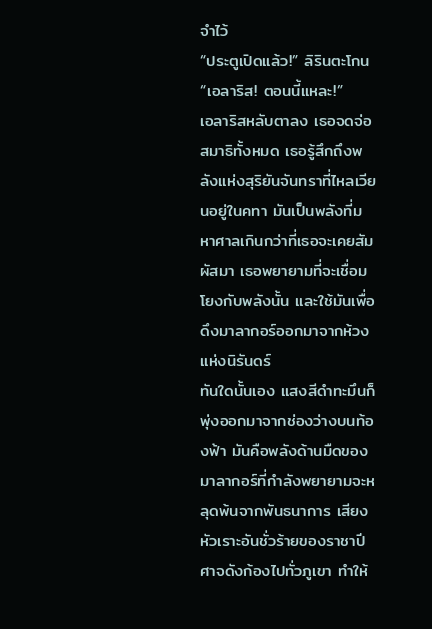จำไว้
“ประตูเปิดแล้ว!” ลิรินตะโกน “เอลาริส! ตอนนี้แหละ!”
เอลาริสหลับตาลง เธอจดจ่อสมาธิทั้งหมด เธอรู้สึกถึงพลังแห่งสุริยันจันทราที่ไหลเวียนอยู่ในคทา มันเป็นพลังที่มหาศาลเกินกว่าที่เธอจะเคยสัมผัสมา เธอพยายามที่จะเชื่อมโยงกับพลังนั้น และใช้มันเพื่อดึงมาลากอร์ออกมาจากห้วงแห่งนิรันดร์
ทันใดนั้นเอง แสงสีดำทะมึนก็พุ่งออกมาจากช่องว่างบนท้องฟ้า มันคือพลังด้านมืดของมาลากอร์ที่กำลังพยายามจะหลุดพ้นจากพันธนาการ เสียงหัวเราะอันชั่วร้ายของราชาปีศาจดังก้องไปทั่วภูเขา ทำให้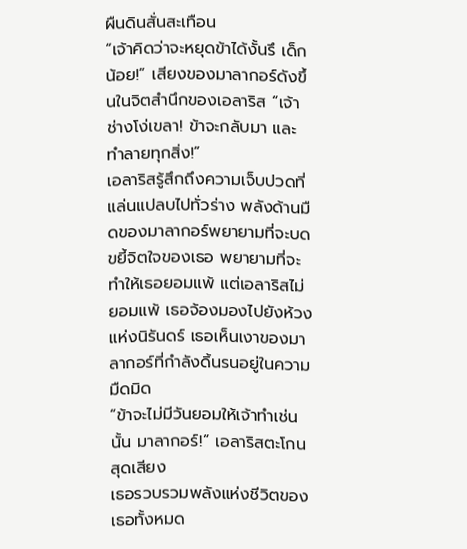ผืนดินสั่นสะเทือน
“เจ้าคิดว่าจะหยุดข้าได้งั้นรึ เด็กน้อย!” เสียงของมาลากอร์ดังขึ้นในจิตสำนึกของเอลาริส “เจ้าช่างโง่เขลา! ข้าจะกลับมา และทำลายทุกสิ่ง!”
เอลาริสรู้สึกถึงความเจ็บปวดที่แล่นแปลบไปทั่วร่าง พลังด้านมืดของมาลากอร์พยายามที่จะบดขยี้จิตใจของเธอ พยายามที่จะทำให้เธอยอมแพ้ แต่เอลาริสไม่ยอมแพ้ เธอจ้องมองไปยังห้วงแห่งนิรันดร์ เธอเห็นเงาของมาลากอร์ที่กำลังดิ้นรนอยู่ในความมืดมิด
“ข้าจะไม่มีวันยอมให้เจ้าทำเช่นนั้น มาลากอร์!” เอลาริสตะโกนสุดเสียง
เธอรวบรวมพลังแห่งชีวิตของเธอทั้งหมด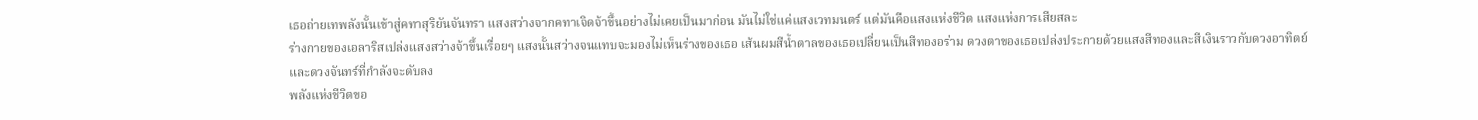เธอถ่ายเทพลังนั้นเข้าสู่คทาสุริยันจันทรา แสงสว่างจากคทาเจิดจ้าขึ้นอย่างไม่เคยเป็นมาก่อน มันไม่ใช่แค่แสงเวทมนตร์ แต่มันคือแสงแห่งชีวิต แสงแห่งการเสียสละ
ร่างกายของเอลาริสเปล่งแสงสว่างจ้าขึ้นเรื่อยๆ แสงนั้นสว่างจนแทบจะมองไม่เห็นร่างของเธอ เส้นผมสีน้ำตาลของเธอเปลี่ยนเป็นสีทองอร่าม ดวงตาของเธอเปล่งประกายด้วยแสงสีทองและสีเงินราวกับดวงอาทิตย์และดวงจันทร์ที่กำลังจะดับลง
พลังแห่งชีวิตขอ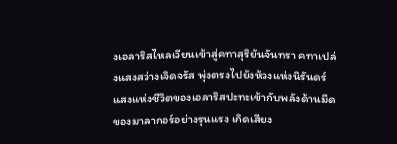งเอลาริสไหลเวียนเข้าสู่คทาสุริยันจันทรา คทาเปล่งแสงสว่างเจิดจรัส พุ่งตรงไปยังห้วงแห่งนิรันดร์
แสงแห่งชีวิตของเอลาริสปะทะเข้ากับพลังด้านมืดของมาลากอร์อย่างรุนแรง เกิดเสียง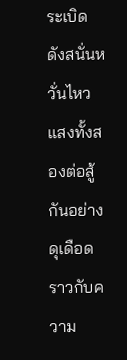ระเบิดดังสนั่นหวั่นไหว แสงทั้งสองต่อสู้กันอย่างดุเดือด ราวกับความ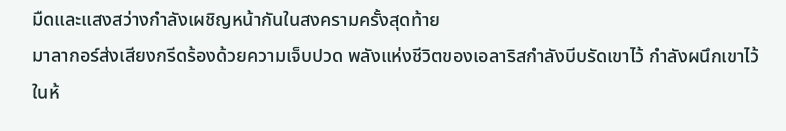มืดและแสงสว่างกำลังเผชิญหน้ากันในสงครามครั้งสุดท้าย
มาลากอร์ส่งเสียงกรีดร้องด้วยความเจ็บปวด พลังแห่งชีวิตของเอลาริสกำลังบีบรัดเขาไว้ กำลังผนึกเขาไว้ในห้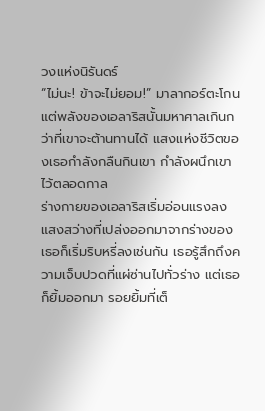วงแห่งนิรันดร์
“ไม่นะ! ข้าจะไม่ยอม!” มาลากอร์ตะโกน
แต่พลังของเอลาริสนั้นมหาศาลเกินกว่าที่เขาจะต้านทานได้ แสงแห่งชีวิตของเธอกำลังกลืนกินเขา กำลังผนึกเขาไว้ตลอดกาล
ร่างกายของเอลาริสเริ่มอ่อนแรงลง แสงสว่างที่เปล่งออกมาจากร่างของเธอก็เริ่มริบหรี่ลงเช่นกัน เธอรู้สึกถึงความเจ็บปวดที่แผ่ซ่านไปทั่วร่าง แต่เธอก็ยิ้มออกมา รอยยิ้มที่เต็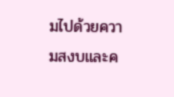มไปด้วยความสงบและค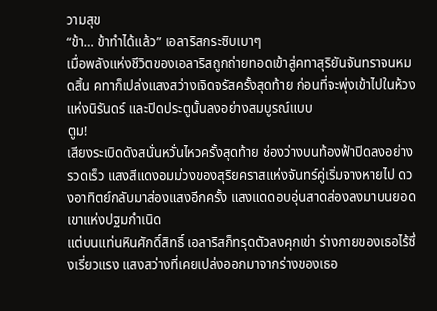วามสุข
“ข้า… ข้าทำได้แล้ว” เอลาริสกระซิบเบาๆ
เมื่อพลังแห่งชีวิตของเอลาริสถูกถ่ายทอดเข้าสู่คทาสุริยันจันทราจนหมดสิ้น คทาก็เปล่งแสงสว่างเจิดจรัสครั้งสุดท้าย ก่อนที่จะพุ่งเข้าไปในห้วงแห่งนิรันดร์ และปิดประตูนั้นลงอย่างสมบูรณ์แบบ
ตูม!
เสียงระเบิดดังสนั่นหวั่นไหวครั้งสุดท้าย ช่องว่างบนท้องฟ้าปิดลงอย่างรวดเร็ว แสงสีแดงอมม่วงของสุริยคราสแห่งจันทร์คู่เริ่มจางหายไป ดวงอาทิตย์กลับมาส่องแสงอีกครั้ง แสงแดดอบอุ่นสาดส่องลงมาบนยอดเขาแห่งปฐมกำเนิด
แต่บนแท่นหินศักดิ์สิทธิ์ เอลาริสก็ทรุดตัวลงคุกเข่า ร่างกายของเธอไร้ซึ่งเรี่ยวแรง แสงสว่างที่เคยเปล่งออกมาจากร่างของเธอ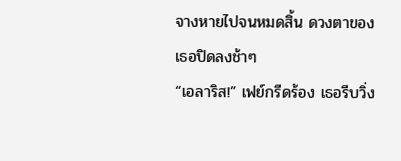จางหายไปจนหมดสิ้น ดวงตาของเธอปิดลงช้าๆ
“เอลาริส!” เฟย์กรีดร้อง เธอรีบวิ่ง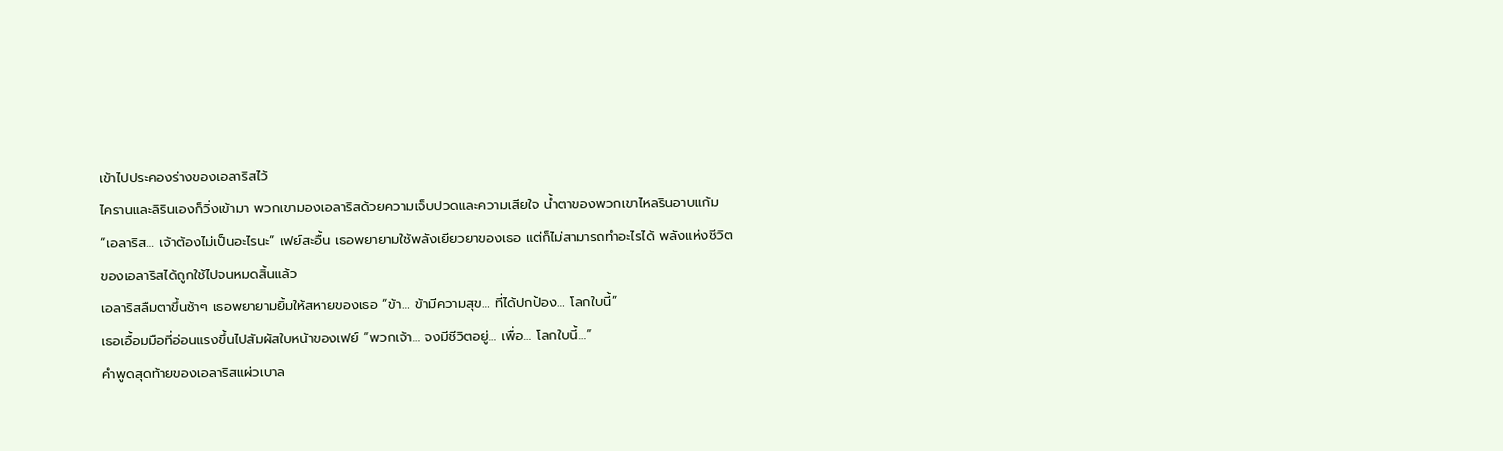เข้าไปประคองร่างของเอลาริสไว้
ไครานและลิรินเองก็วิ่งเข้ามา พวกเขามองเอลาริสด้วยความเจ็บปวดและความเสียใจ น้ำตาของพวกเขาไหลรินอาบแก้ม
“เอลาริส… เจ้าต้องไม่เป็นอะไรนะ” เฟย์สะอื้น เธอพยายามใช้พลังเยียวยาของเธอ แต่ก็ไม่สามารถทำอะไรได้ พลังแห่งชีวิตของเอลาริสได้ถูกใช้ไปจนหมดสิ้นแล้ว
เอลาริสลืมตาขึ้นช้าๆ เธอพยายามยิ้มให้สหายของเธอ “ข้า… ข้ามีความสุข… ที่ได้ปกป้อง… โลกใบนี้”
เธอเอื้อมมือที่อ่อนแรงขึ้นไปสัมผัสใบหน้าของเฟย์ “พวกเจ้า… จงมีชีวิตอยู่… เพื่อ… โลกใบนี้…”
คำพูดสุดท้ายของเอลาริสแผ่วเบาล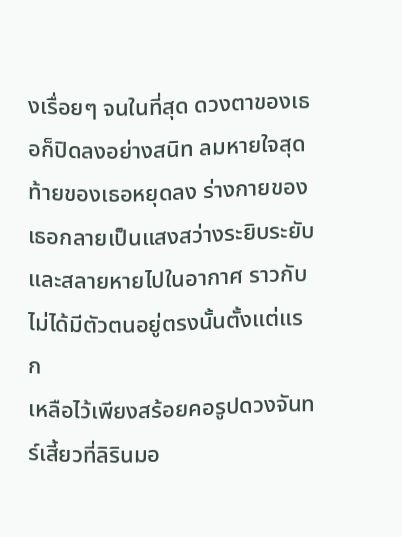งเรื่อยๆ จนในที่สุด ดวงตาของเธอก็ปิดลงอย่างสนิท ลมหายใจสุดท้ายของเธอหยุดลง ร่างกายของเธอกลายเป็นแสงสว่างระยิบระยับ และสลายหายไปในอากาศ ราวกับไม่ได้มีตัวตนอยู่ตรงนั้นตั้งแต่แรก
เหลือไว้เพียงสร้อยคอรูปดวงจันทร์เสี้ยวที่ลิรินมอ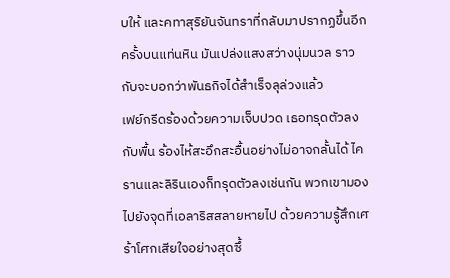บให้ และคทาสุริยันจันทราที่กลับมาปรากฏขึ้นอีกครั้งบนแท่นหิน มันเปล่งแสงสว่างนุ่มนวล ราวกับจะบอกว่าพันธกิจได้สำเร็จลุล่วงแล้ว
เฟย์กรีดร้องด้วยความเจ็บปวด เธอทรุดตัวลงกับพื้น ร้องไห้สะอึกสะอื้นอย่างไม่อาจกลั้นได้ ไครานและลิรินเองก็ทรุดตัวลงเช่นกัน พวกเขามองไปยังจุดที่เอลาริสสลายหายไป ด้วยความรู้สึกเศร้าโศกเสียใจอย่างสุดซึ้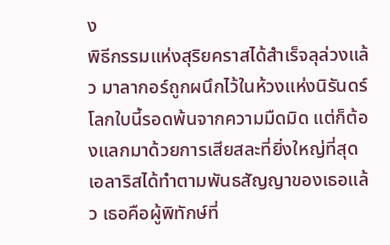ง
พิธีกรรมแห่งสุริยคราสได้สำเร็จลุล่วงแล้ว มาลากอร์ถูกผนึกไว้ในห้วงแห่งนิรันดร์ โลกใบนี้รอดพ้นจากความมืดมิด แต่ก็ต้องแลกมาด้วยการเสียสละที่ยิ่งใหญ่ที่สุด
เอลาริสได้ทำตามพันธสัญญาของเธอแล้ว เธอคือผู้พิทักษ์ที่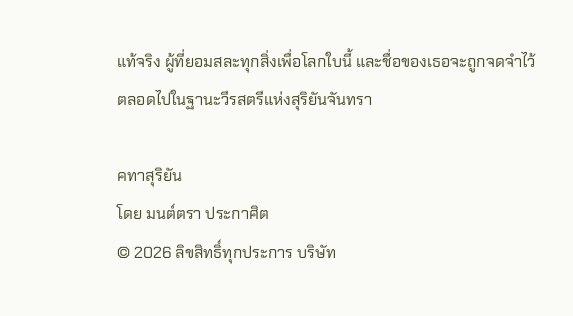แท้จริง ผู้ที่ยอมสละทุกสิ่งเพื่อโลกใบนี้ และชื่อของเธอจะถูกจดจำไว้ตลอดไปในฐานะวีรสตรีแห่งสุริยันจันทรา

คทาสุริยัน
โดย มนต์ตรา ประกาศิต
© 2026 ลิขสิทธิ์ทุกประการ บริษัท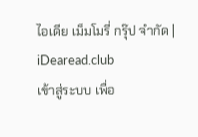ไอเดีย เม็มโมรี่ กรุ๊ป จำกัด | iDearead.club
เข้าสู่ระบบ เพื่อ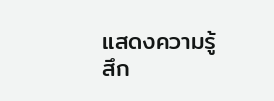แสดงความรู้สึก